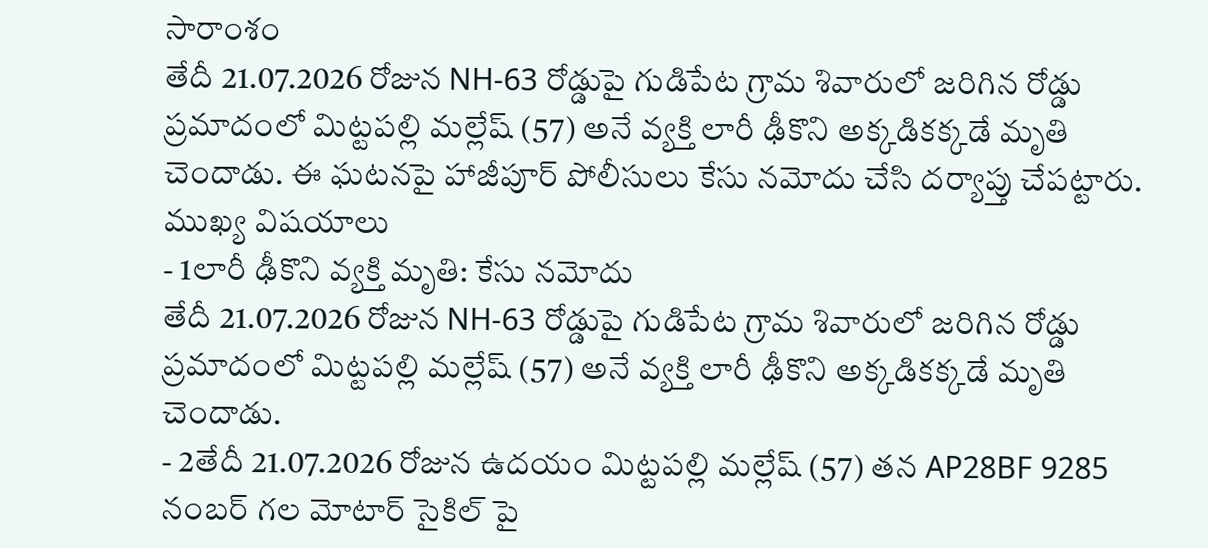సారాంశం
తేదీ 21.07.2026 రోజున NH-63 రోడ్డుపై గుడిపేట గ్రామ శివారులో జరిగిన రోడ్డు ప్రమాదంలో మిట్టపల్లి మల్లేష్ (57) అనే వ్యక్తి లారీ ఢీకొని అక్కడికక్కడే మృతి చెందాడు. ఈ ఘటనపై హాజీపూర్ పోలీసులు కేసు నమోదు చేసి దర్యాప్తు చేపట్టారు.
ముఖ్య విషయాలు
- 1లారీ ఢీకొని వ్యక్తి మృతి: కేసు నమోదు
తేదీ 21.07.2026 రోజున NH-63 రోడ్డుపై గుడిపేట గ్రామ శివారులో జరిగిన రోడ్డు ప్రమాదంలో మిట్టపల్లి మల్లేష్ (57) అనే వ్యక్తి లారీ ఢీకొని అక్కడికక్కడే మృతి చెందాడు.
- 2తేదీ 21.07.2026 రోజున ఉదయం మిట్టపల్లి మల్లేష్ (57) తన AP28BF 9285 నంబర్ గల మోటార్ సైకిల్ పై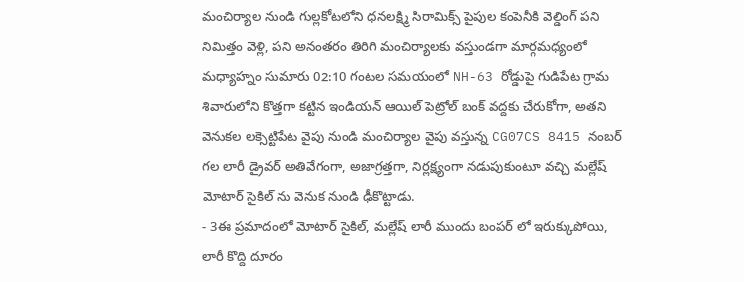మంచిర్యాల నుండి గుల్లకోటలోని ధనలక్ష్మి సిరామిక్స్ పైపుల కంపెనీకి వెల్డింగ్ పని నిమిత్తం వెళ్లి, పని అనంతరం తిరిగి మంచిర్యాలకు వస్తుండగా మార్గమధ్యంలో మధ్యాహ్నం సుమారు 02:10 గంటల సమయంలో NH-63 రోడ్డుపై గుడిపేట గ్రామ శివారులోని కొత్తగా కట్టిన ఇండియన్ ఆయిల్ పెట్రోల్ బంక్ వద్దకు చేరుకోగా, అతని వెనుకల లక్సెట్టిపేట వైపు నుండి మంచిర్యాల వైపు వస్తున్న CG07CS 8415 నంబర్ గల లారీ డ్రైవర్ అతివేగంగా, అజాగ్రత్తగా, నిర్లక్ష్యంగా నడుపుకుంటూ వచ్చి మల్లేష్ మోటార్ సైకిల్ ను వెనుక నుండి ఢీకొట్టాడు.
- 3ఈ ప్రమాదంలో మోటార్ సైకిల్, మల్లేష్ లారీ ముందు బంపర్ లో ఇరుక్కుపోయి, లారీ కొద్ది దూరం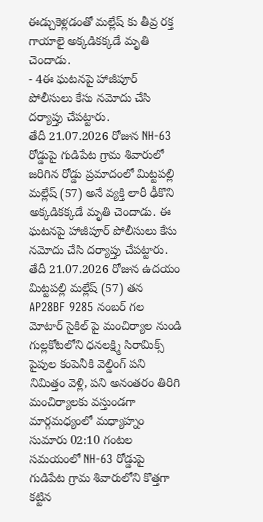ఈడ్చుకెళ్లడంతో మల్లేష్ కు తీవ్ర రక్త గాయాలై అక్కడికక్కడే మృతి చెందాడు.
- 4ఈ ఘటనపై హాజీపూర్ పోలీసులు కేసు నమోదు చేసి దర్యాప్తు చేపట్టారు.
తేదీ 21.07.2026 రోజున NH-63 రోడ్డుపై గుడిపేట గ్రామ శివారులో జరిగిన రోడ్డు ప్రమాదంలో మిట్టపల్లి మల్లేష్ (57) అనే వ్యక్తి లారీ ఢీకొని అక్కడికక్కడే మృతి చెందాడు. ఈ ఘటనపై హాజీపూర్ పోలీసులు కేసు నమోదు చేసి దర్యాప్తు చేపట్టారు.
తేదీ 21.07.2026 రోజున ఉదయం మిట్టపల్లి మల్లేష్ (57) తన AP28BF 9285 నంబర్ గల మోటార్ సైకిల్ పై మంచిర్యాల నుండి గుల్లకోటలోని ధనలక్ష్మి సిరామిక్స్ పైపుల కంపెనీకి వెల్డింగ్ పని నిమిత్తం వెళ్లి, పని అనంతరం తిరిగి మంచిర్యాలకు వస్తుండగా మార్గమధ్యంలో మధ్యాహ్నం సుమారు 02:10 గంటల సమయంలో NH-63 రోడ్డుపై గుడిపేట గ్రామ శివారులోని కొత్తగా కట్టిన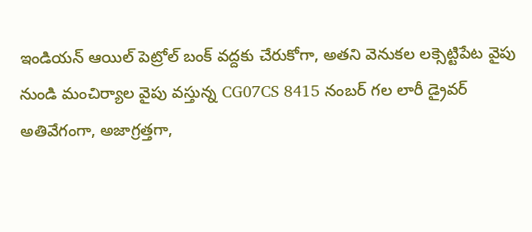ఇండియన్ ఆయిల్ పెట్రోల్ బంక్ వద్దకు చేరుకోగా, అతని వెనుకల లక్సెట్టిపేట వైపు నుండి మంచిర్యాల వైపు వస్తున్న CG07CS 8415 నంబర్ గల లారీ డ్రైవర్ అతివేగంగా, అజాగ్రత్తగా,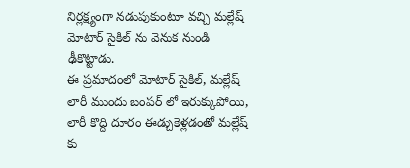నిర్లక్ష్యంగా నడుపుకుంటూ వచ్చి మల్లేష్ మోటార్ సైకిల్ ను వెనుక నుండి ఢీకొట్టాడు.
ఈ ప్రమాదంలో మోటార్ సైకిల్, మల్లేష్ లారీ ముందు బంపర్ లో ఇరుక్కుపోయి, లారీ కొద్ది దూరం ఈడ్చుకెళ్లడంతో మల్లేష్ కు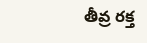తీవ్ర రక్త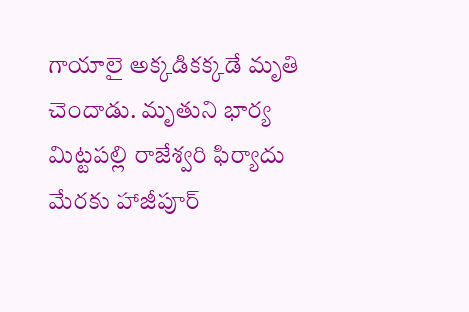గాయాలై అక్కడికక్కడే మృతి చెందాడు. మృతుని భార్య మిట్టపల్లి రాజేశ్వరి ఫిర్యాదు మేరకు హాజీపూర్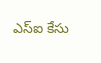ఎస్ఐ కేసు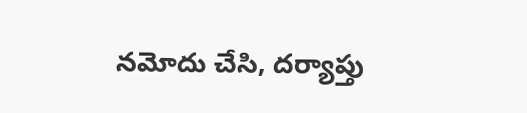నమోదు చేసి, దర్యాప్తు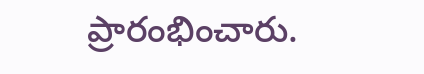ప్రారంభించారు.